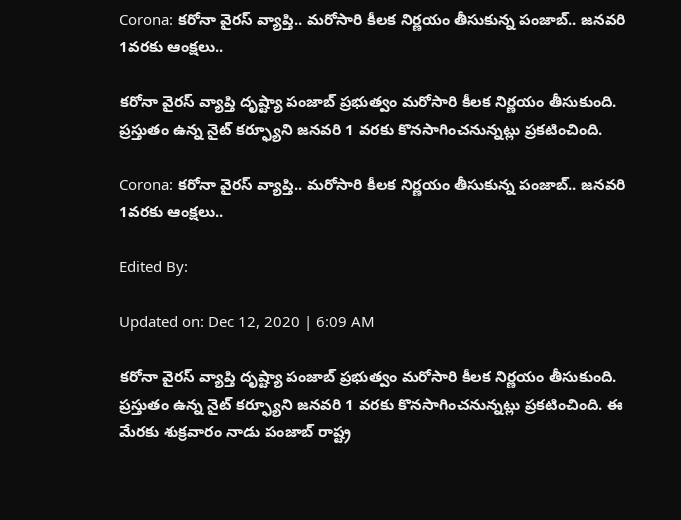Corona: కరోనా వైరస్ వ్యాప్తి.. మరోసారి కీలక నిర్ణయం తీసుకున్న పంజాబ్.. జనవరి 1వరకు ఆంక్షలు..

కరోనా వైరస్ వ్యాప్తి దృష్ట్యా పంజాబ్ ప్రభుత్వం మరోసారి కీలక నిర్ణయం తీసుకుంది. ప్రస్తుతం ఉన్న నైట్ కర్ఫ్యూని జనవరి 1 వరకు కొనసాగించనున్నట్లు ప్రకటించింది.

Corona: కరోనా వైరస్ వ్యాప్తి.. మరోసారి కీలక నిర్ణయం తీసుకున్న పంజాబ్.. జనవరి 1వరకు ఆంక్షలు..

Edited By:

Updated on: Dec 12, 2020 | 6:09 AM

కరోనా వైరస్ వ్యాప్తి దృష్ట్యా పంజాబ్ ప్రభుత్వం మరోసారి కీలక నిర్ణయం తీసుకుంది. ప్రస్తుతం ఉన్న నైట్ కర్ఫ్యూని జనవరి 1 వరకు కొనసాగించనున్నట్లు ప్రకటించింది. ఈ మేరకు శుక్రవారం నాడు పంజాబ్ రాష్ట్ర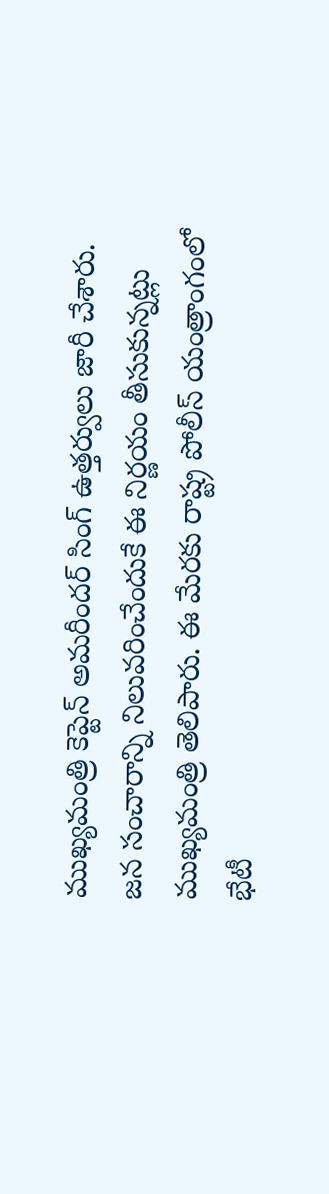ముఖ్యమంత్రి కెప్టెన్ అమరీందర్ సింగ్ ఉత్తర్వులు జారీ చేశారు. జన సంచారాన్ని నిలువరించేందుకే ఈ నిర్ణయం తీసుకున్నట్లు ముఖ్యమంత్రి తెలిపారు. ఈ మేరకు రాష్ట్ర పోలీస్ యంత్రాంగంలో భేటీ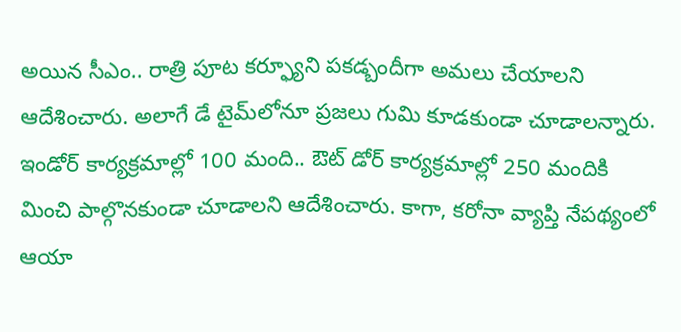అయిన సీఎం.. రాత్రి పూట కర్ఫ్యూని పకడ్బందీగా అమలు చేయాలని ఆదేశించారు. అలాగే డే టైమ్‌లోనూ ప్రజలు గుమి కూడకుండా చూడాలన్నారు. ఇండోర్ కార్యక్రమాల్లో 100 మంది.. ఔట్ డోర్ కార్యక్రమాల్లో 250 మందికి మించి పాల్గొనకుండా చూడాలని ఆదేశించారు. కాగా, కరోనా వ్యాప్తి నేపథ్యంలో ఆయా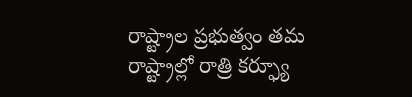రాష్ట్రాల ప్రభుత్వం తమ రాష్ట్రాల్లో రాత్రి కర్ఫ్యూ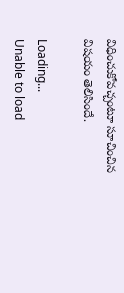విధించుకోవచ్చంటూ సూచించిన విషయం తెలిసిందే.

Loading...
Unable to load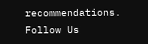recommendations.
Follow Us